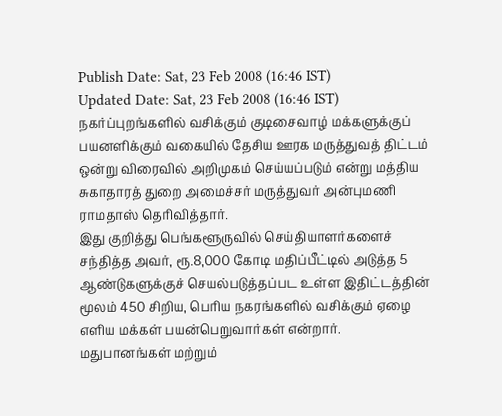Publish Date: Sat, 23 Feb 2008 (16:46 IST)
Updated Date: Sat, 23 Feb 2008 (16:46 IST)
நகர்ப்புறங்களில் வசிக்கும் குடிசைவாழ் மக்களுக்குப் பயனளிக்கும் வகையில் தேசிய ஊரக மருத்துவத் திட்டம் ஒன்று விரைவில் அறிமுகம் செய்யப்படும் என்று மத்திய சுகாதாரத் துறை அமைச்சர் மருத்துவர் அன்புமணி ராமதாஸ் தெரிவித்தார்.
இது குறித்து பெங்களூருவில் செய்தியாளர்களைச் சந்தித்த அவர், ரூ.8,000 கோடி மதிப்பீட்டில் அடுத்த 5 ஆண்டுகளுக்குச் செயல்படுத்தப்பட உள்ள இதிட்டத்தின் மூலம் 450 சிறிய, பெரிய நகரங்களில் வசிக்கும் ஏழை எளிய மக்கள் பயன்பெறுவார்கள் என்றார்.
மதுபானங்கள் மற்றும்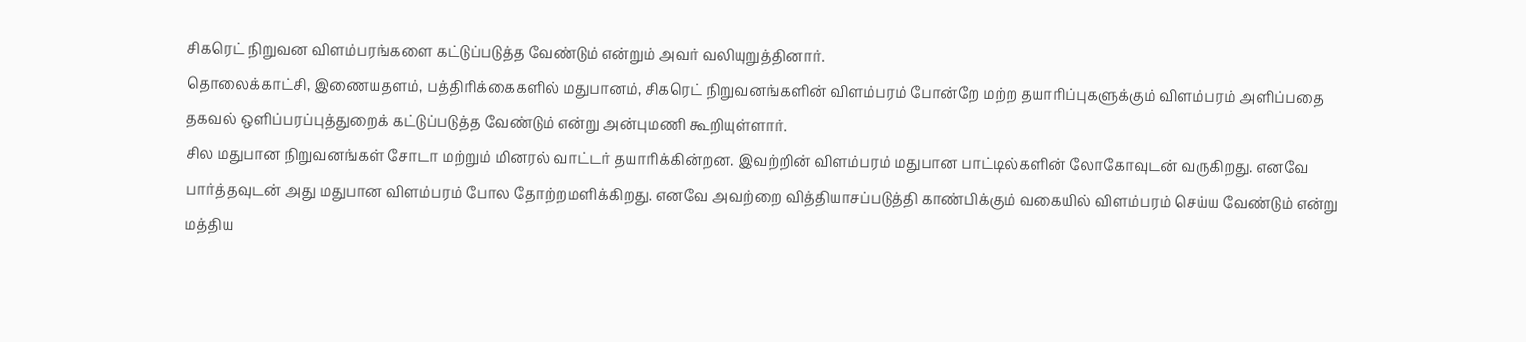சிகரெட் நிறுவன விளம்பரங்களை கட்டுப்படுத்த வேண்டும் என்றும் அவர் வலியுறுத்தினார்.
தொலைக்காட்சி, இணையதளம், பத்திரிக்கைகளில் மதுபானம், சிகரெட் நிறுவனங்களின் விளம்பரம் போன்றே மற்ற தயாரிப்புகளுக்கும் விளம்பரம் அளிப்பதை தகவல் ஒளிப்பரப்புத்துறைக் கட்டுப்படுத்த வேண்டும் என்று அன்புமணி கூறியுள்ளார்.
சில மதுபான நிறுவனங்கள் சோடா மற்றும் மினரல் வாட்டர் தயாரிக்கின்றன. இவற்றின் விளம்பரம் மதுபான பாட்டில்களின் லோகோவுடன் வருகிறது. எனவே பார்த்தவுடன் அது மதுபான விளம்பரம் போல தோற்றமளிக்கிறது. எனவே அவற்றை வித்தியாசப்படுத்தி காண்பிக்கும் வகையில் விளம்பரம் செய்ய வேண்டும் என்று மத்திய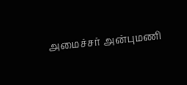அமைச்சர் அன்புமணி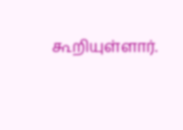கூறியுள்ளார்.